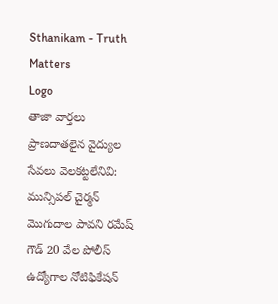Sthanikam - Truth Matters
Logo
తాజా వార్తలు
ప్రాణదాతలైన వైద్యుల సేవలు వెలకట్టలేనివి: మున్సిపల్ చైర్మన్ మొగుదాల పావని రమేష్ గౌడ్ 20 వేల పోలీస్ ఉద్యోగాల నోటిఫికేషన్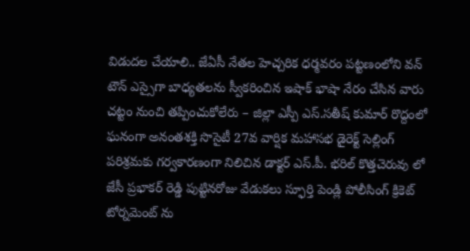విడుదల చేయాలి.. జేఏసీ నేతల హెచ్చరిక ధర్మవరం పట్టణంలోని వన్ టౌన్ ఎస్సైగా బాధ్యతలను స్వీకరించిన ఇషాక్ భాషా నేరం చేసిన వారు చట్టం నుంచి తప్పించుకోలేరు – జిల్లా ఎస్పీ ఎస్.సతీష్ కుమార్ రొద్దంలో ఘనంగా అనంతశక్తి సొసైటీ 27వ వార్షిక మహాసభ డైరెక్ట్ సెల్లింగ్ పరిశ్రమకు గర్వకారణంగా నిలిచిన డాక్టర్ ఎస్.పీ. భరిల్ కొత్తచెరువు లో జేసీ ప్రభాకర్ రెడ్డి పుట్టినరోజు వేడుకలు స్ఫూర్తి పెండ్లి పోలీసింగ్ క్రికెట్ టోర్నమెంట్ ను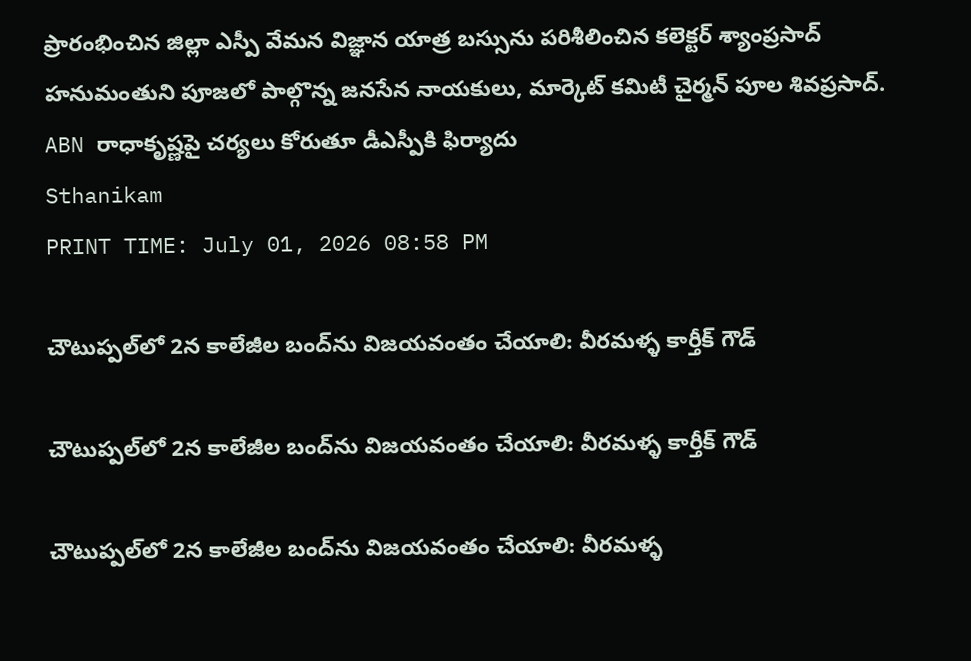ప్రారంభించిన జిల్లా ఎస్పీ వేమన విజ్ఞాన యాత్ర బస్సును పరిశీలించిన కలెక్టర్ శ్యాంప్రసాద్ హనుమంతుని పూజలో పాల్గొన్న జనసేన నాయకులు, మార్కెట్ కమిటీ చైర్మన్ పూల శివప్రసాద్. ABN రాధాకృష్ణపై చర్యలు కోరుతూ డీఎస్పీకి ఫిర్యాదు
Sthanikam
PRINT TIME: July 01, 2026 08:58 PM

చౌటుప్పల్‌లో 2న కాలేజీల బంద్‌ను విజయవంతం చేయాలి: వీరమళ్ళ కార్తీక్ గౌడ్

చౌటుప్పల్‌లో 2న కాలేజీల బంద్‌ను విజయవంతం చేయాలి: వీరమళ్ళ కార్తీక్ గౌడ్

చౌటుప్పల్‌లో 2న కాలేజీల బంద్‌ను విజయవంతం చేయాలి: వీరమళ్ళ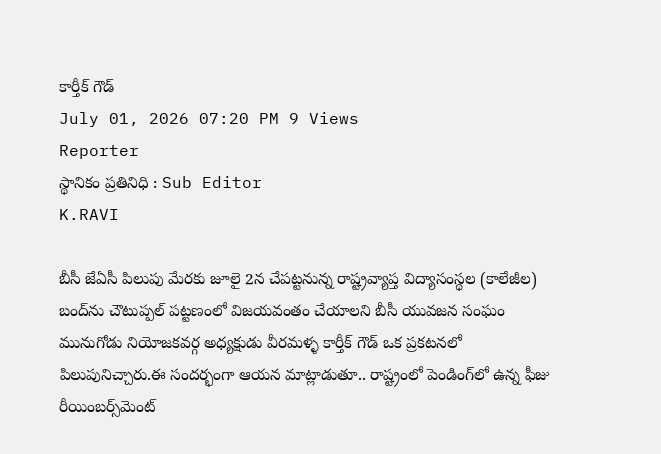కార్తీక్ గౌడ్
July 01, 2026 07:20 PM 9 Views
Reporter
స్థానికం ప్రతినిధి : Sub Editor
K.RAVI

బీసీ జేఏసీ పిలుపు మేరకు జూలై 2న చేపట్టనున్న రాష్ట్రవ్యాప్త విద్యాసంస్థల (కాలేజీల) బంద్‌ను చౌటుప్పల్ పట్టణంలో విజయవంతం చేయాలని బీసీ యువజన సంఘం మునుగోడు నియోజకవర్గ అధ్యక్షుడు వీరమళ్ళ కార్తీక్ గౌడ్ ఒక ప్రకటనలో పిలుపునిచ్చారు.ఈ సందర్భంగా ఆయన మాట్లాడుతూ.. రాష్ట్రంలో పెండింగ్‌లో ఉన్న ఫీజు రీయింబర్స్‌మెంట్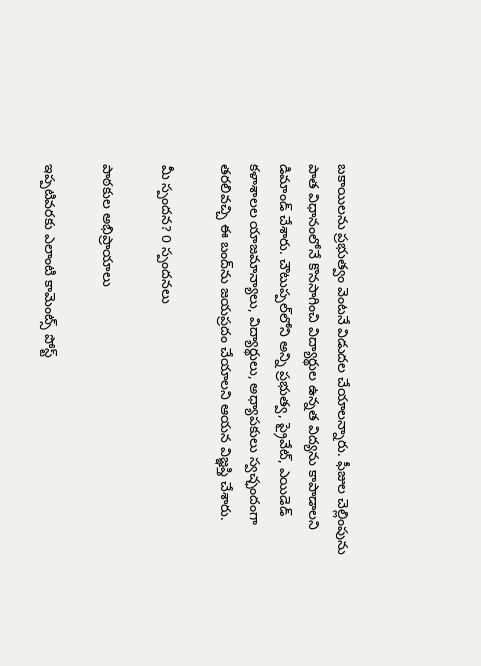బకాయిలను ప్రభుత్వం వెంటనే విడుదల చేయాలన్నారు. ఫీజుల చెల్లింపును పాత విధానంలోనే కొనసాగించి విద్యార్థుల ఉన్నత విద్యను కాపాడాలని డిమాండ్ చేశారు. చౌటుప్పల్‌లోని అన్ని ప్రభుత్వ, ప్రైవేట్, ఎయిడెడ్ కళాశాలల యాజమాన్యాలు, విద్యార్థులు, అధ్యాపకులు స్వచ్ఛందంగా తరలివచ్చి ఈ బంద్‌ను జయప్రదం చేయాలని ఆయన విజ్ఞప్తి చేశారు.

మీ స్పందన? 0 స్పందనలు

పాఠకుల అభిప్రాయాలు

ఇప్పటివరకు ఎలాంటి కామెంట్స్ పోస్ట్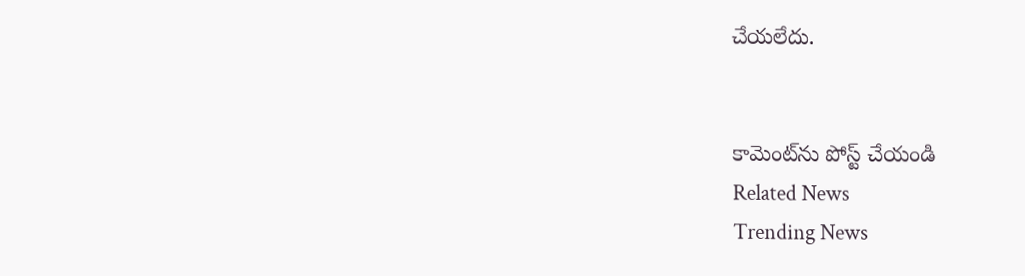చేయలేదు.


కామెంట్‌ను పోస్ట్ చేయండి
Related News
Trending News